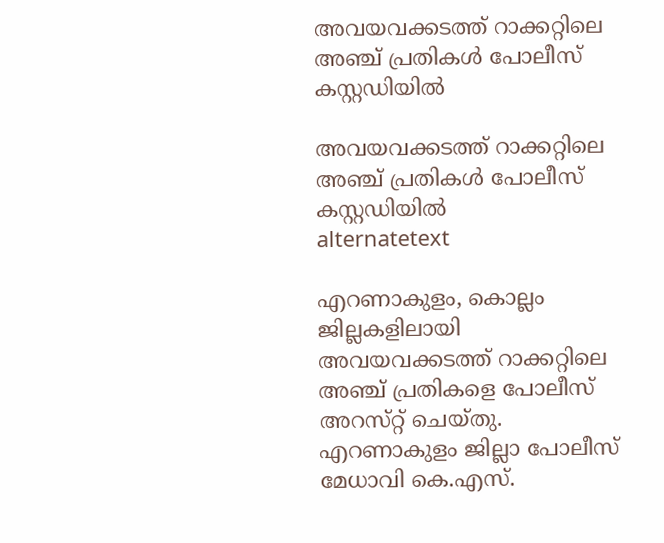അവയവക്കടത്ത്‌ റാക്കറ്റിലെ അഞ്ച്‌ പ്രതികൾ പോലീസ്‌ കസ്റ്റഡിയിൽ

അവയവക്കടത്ത്‌ റാക്കറ്റിലെ അഞ്ച്‌ പ്രതികൾ പോലീസ്‌ കസ്റ്റഡിയിൽ
alternatetext

എറണാകുളം, കൊല്ലം ജില്ലകളിലായി അവയവക്കടത്ത്‌ റാക്കറ്റിലെ അഞ്ച്‌ പ്രതികളെ പോലീസ്‌ അറസ്‌റ്റ്‌ ചെയ്‌തു. എറണാകുളം ജില്ലാ പോലീസ്‌ മേധാവി കെ.എസ്‌.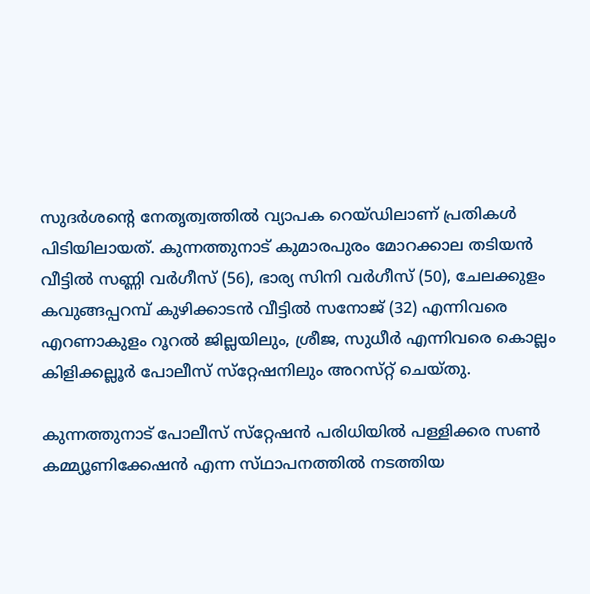സുദര്‍ശന്റെ നേതൃത്വത്തില്‍ വ്യാപക റെയ്‌ഡിലാണ്‌ പ്രതികള്‍ പിടിയിലായത്‌. കുന്നത്തുനാട്‌ കുമാരപുരം മോറക്കാല തടിയന്‍ വീട്ടില്‍ സണ്ണി വര്‍ഗീസ്‌ (56), ഭാര്യ സിനി വര്‍ഗീസ്‌ (50), ചേലക്കുളം കവുങ്ങപ്പറമ്പ്‌ കുഴിക്കാടന്‍ വീട്ടില്‍ സനോജ്‌ (32) എന്നിവരെ എറണാകുളം റൂറല്‍ ജില്ലയിലും, ശ്രീജ, സുധീര്‍ എന്നിവരെ കൊല്ലം കിളിക്കല്ലൂര്‍ പോലീസ്‌ സ്‌റ്റേഷനിലും അറസ്‌റ്റ്‌ ചെയ്‌തു.

കുന്നത്തുനാട്‌ പോലീസ്‌ സ്‌റ്റേഷന്‍ പരിധിയില്‍ പള്ളിക്കര സണ്‍ കമ്മ്യൂണിക്കേഷന്‍ എന്ന സ്‌ഥാപനത്തില്‍ നടത്തിയ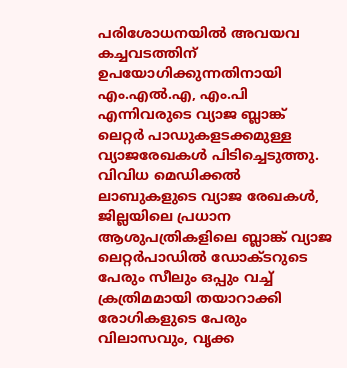പരിശോധനയില്‍ അവയവ കച്ചവടത്തിന്‌ ഉപയോഗിക്കുന്നതിനായി എം.എല്‍.എ, എം.പി എന്നിവരുടെ വ്യാജ ബ്ലാങ്ക്‌ ലെറ്റര്‍ പാഡുകളടക്കമുള്ള വ്യാജരേഖകള്‍ പിടിച്ചെടുത്തു. വിവിധ മെഡിക്കല്‍ ലാബുകളുടെ വ്യാജ രേഖകള്‍, ജില്ലയിലെ പ്രധാന ആശുപത്രികളിലെ ബ്ലാങ്ക്‌ വ്യാജ ലെറ്റര്‍പാഡില്‍ ഡോക്‌ടറുടെ പേരും സീലും ഒപ്പും വച്ച്‌ ക്രത്രിമമായി തയാറാക്കി രോഗികളുടെ പേരും വിലാസവും, വൃക്ക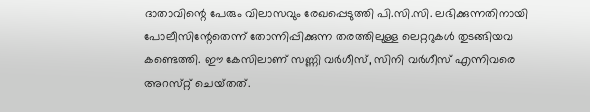ദാതാവിന്റെ പേരും വിലാസവും രേഖപ്പെടുത്തി പി.സി.സി. ലഭിക്കുന്നതിനായി പോലീസിന്റേതെന്ന്‌ തോന്നിപ്പിക്കുന്ന തരത്തിലുള്ള ലെറ്ററുകള്‍ തുടങ്ങിയവ കണ്ടെത്തി. ഈ കേസിലാണ്‌ സണ്ണി വര്‍ഗീസ്‌, സിനി വര്‍ഗീസ്‌ എന്നിവരെ അറസ്‌റ്റ്‌ ചെയ്‌തത്‌.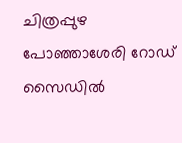ചിത്രപ്പുഴ പോഞ്ഞാശേരി റോഡ്‌ സൈഡില്‍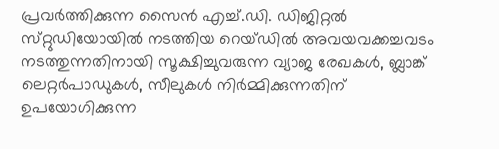പ്രവര്‍ത്തിക്കുന്ന സൈന്‍ എച്ച്‌.ഡി. ഡിജിറ്റല്‍ സ്‌റ്റുഡിയോയില്‍ നടത്തിയ റെയ്‌ഡില്‍ അവയവക്കച്ചവടം നടത്തുന്നതിനായി സൂക്ഷിച്ചുവരുന്ന വ്യാജ രേഖകള്‍, ബ്ലാങ്ക്‌ ലെറ്റര്‍പാഡുകള്‍, സീലുകള്‍ നിര്‍മ്മിക്കുന്നതിന്‌ ഉപയോഗിക്കുന്ന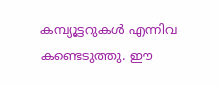കമ്പ്യൂട്ടറുകള്‍ എന്നിവ കണ്ടെടുത്തു. ഈ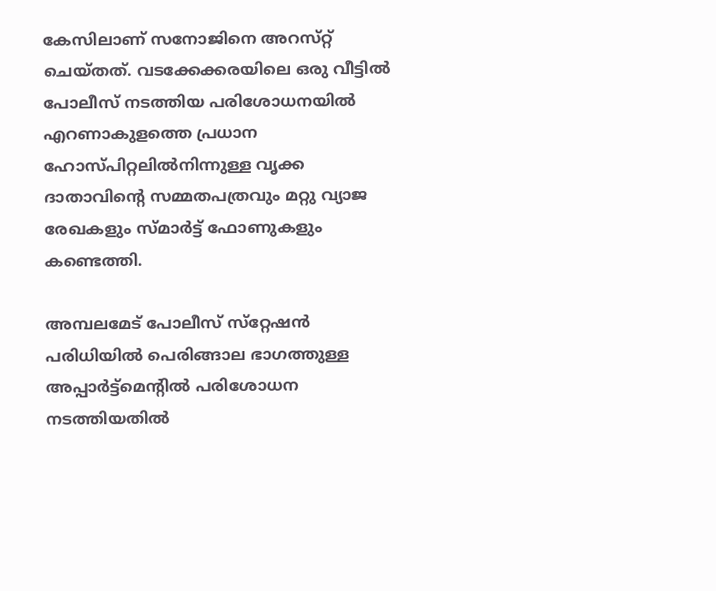കേസിലാണ്‌ സനോജിനെ അറസ്‌റ്റ്‌ ചെയ്‌തത്‌. വടക്കേക്കരയിലെ ഒരു വീട്ടില്‍ പോലീസ്‌ നടത്തിയ പരിശോധനയില്‍ എറണാകുളത്തെ പ്രധാന ഹോസ്‌പിറ്റലില്‍നിന്നുള്ള വൃക്ക ദാതാവിന്റെ സമ്മതപത്രവും മറ്റു വ്യാജ രേഖകളും സ്‌മാര്‍ട്ട്‌ ഫോണുകളും കണ്ടെത്തി.

അമ്പലമേട്‌ പോലീസ്‌ സ്‌റ്റേഷന്‍ പരിധിയില്‍ പെരിങ്ങാല ഭാഗത്തുള്ള അപ്പാര്‍ട്ട്‌മെന്റില്‍ പരിശോധന നടത്തിയതില്‍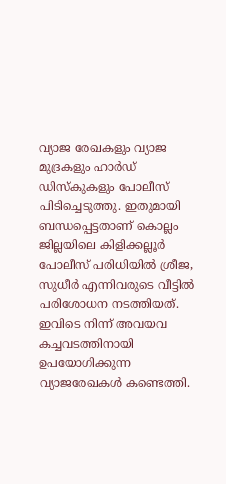വ്യാജ രേഖകളും വ്യാജ മുദ്രകളും ഹാര്‍ഡ്‌ ഡിസ്‌കുകളും പോലീസ്‌ പിടിച്ചെടുത്തു. ഇതുമായി ബന്ധപ്പെട്ടതാണ്‌ കൊല്ലം ജില്ലയിലെ കിളിക്കല്ലൂര്‍ പോലീസ്‌ പരിധിയില്‍ ശ്രീജ, സുധീര്‍ എന്നിവരുടെ വീട്ടില്‍ പരിശോധന നടത്തിയത്‌. ഇവിടെ നിന്ന്‌ അവയവ കച്ചവടത്തിനായി ഉപയോഗിക്കുന്ന വ്യാജരേഖകള്‍ കണ്ടെത്തി.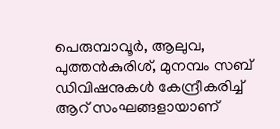പെരുമ്പാവൂര്‍, ആലുവ, പുത്തന്‍കുരിശ്‌, മുനമ്പം സബ്‌ ഡിവിഷനുകള്‍ കേന്ദ്രീകരിച്ച്‌ ആറ്‌ സംഘങ്ങളായാണ്‌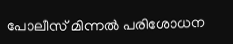പോലീസ്‌ മിന്നല്‍ പരിശോധന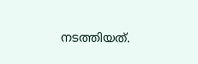നടത്തിയത്‌.